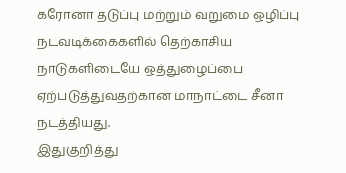கரோனா தடுப்பு மற்றும் வறுமை ஒழிப்பு நடவடிக்கைகளில் தெற்காசிய நாடுகளிடையே ஒத்துழைப்பை ஏற்படுத்துவதற்கான மாநாட்டை சீனா நடத்தியது.
இதுகுறித்து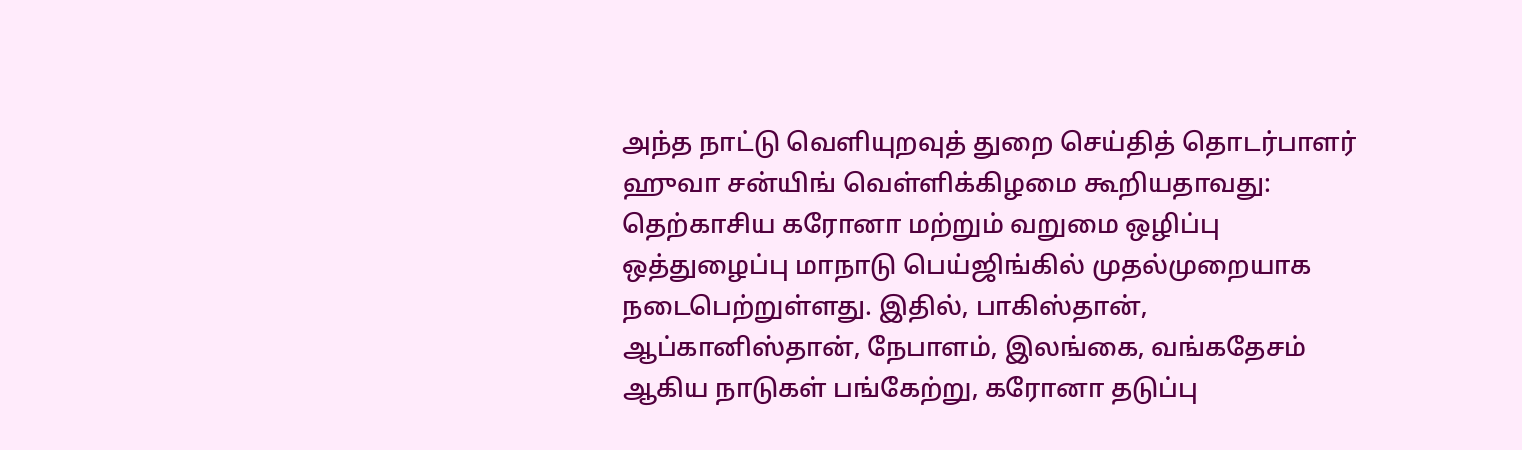அந்த நாட்டு வெளியுறவுத் துறை செய்தித் தொடர்பாளர் ஹுவா சன்யிங் வெள்ளிக்கிழமை கூறியதாவது:
தெற்காசிய கரோனா மற்றும் வறுமை ஒழிப்பு ஒத்துழைப்பு மாநாடு பெய்ஜிங்கில் முதல்முறையாக நடைபெற்றுள்ளது. இதில், பாகிஸ்தான், ஆப்கானிஸ்தான், நேபாளம், இலங்கை, வங்கதேசம் ஆகிய நாடுகள் பங்கேற்று, கரோனா தடுப்பு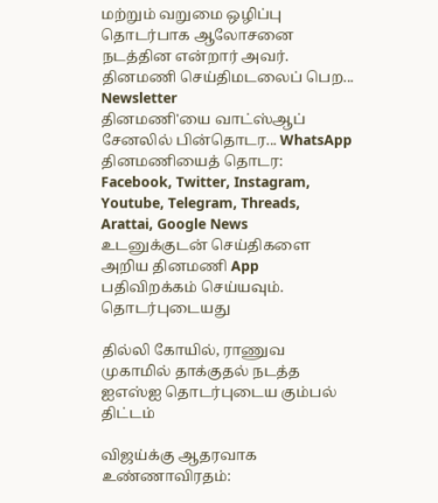மற்றும் வறுமை ஒழிப்பு தொடர்பாக ஆலோசனை நடத்தின என்றார் அவர்.
தினமணி செய்திமடலைப் பெற... Newsletter
தினமணி'யை வாட்ஸ்ஆப் சேனலில் பின்தொடர... WhatsApp
தினமணியைத் தொடர: Facebook, Twitter, Instagram, Youtube, Telegram, Threads, Arattai, Google News
உடனுக்குடன் செய்திகளை அறிய தினமணி App பதிவிறக்கம் செய்யவும்.
தொடர்புடையது

தில்லி கோயில், ராணுவ முகாமில் தாக்குதல் நடத்த ஐஎஸ்ஐ தொடர்புடைய கும்பல் திட்டம்

விஜய்க்கு ஆதரவாக உண்ணாவிரதம்: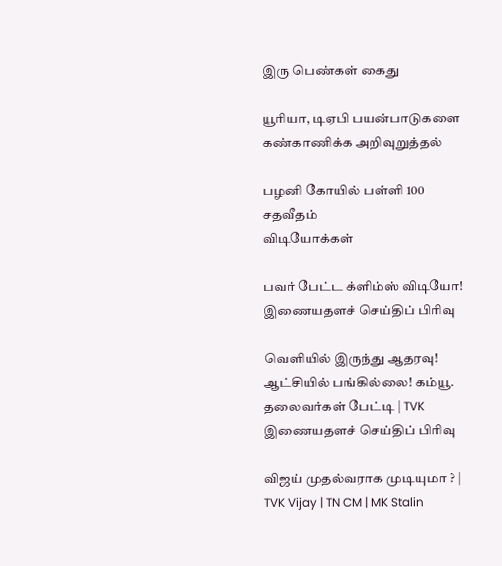இரு பெண்கள் கைது

யூரியா, டிஏபி பயன்பாடுகளை கண்காணிக்க அறிவுறுத்தல்

பழனி கோயில் பள்ளி 100 சதவீதம்
விடியோக்கள்

பவர் பேட்ட க்ளிம்ஸ் விடியோ!
இணையதளச் செய்திப் பிரிவு

வெளியில் இருந்து ஆதரவு! ஆட்சியில் பங்கில்லை! கம்யூ. தலைவர்கள் பேட்டி | TVK
இணையதளச் செய்திப் பிரிவு

விஜய் முதல்வராக முடியுமா ? | TVK Vijay | TN CM | MK Stalin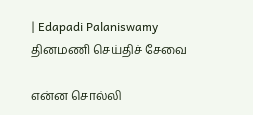| Edapadi Palaniswamy
தினமணி செய்திச் சேவை

என்ன சொல்லி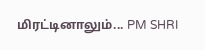மிரட்டினாலும்... PM SHRI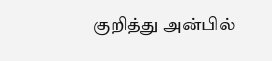குறித்து அன்பில்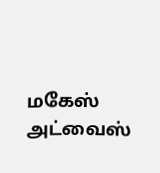மகேஸ் அட்வைஸ்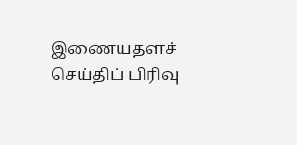இணையதளச் செய்திப் பிரிவு